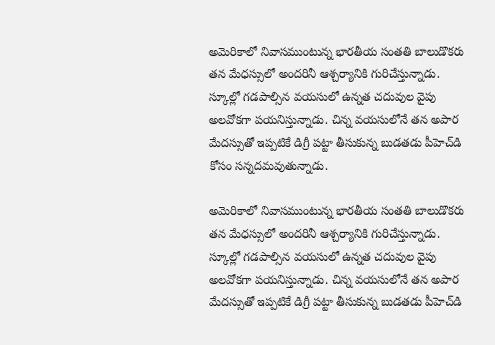అమెరికాలో నివాసముంటున్న భారతీయ సంతతి బాలుడొకరు తన మేధస్సులో అందరినీ ఆశ్చర్యానికి గురిచేస్తున్నాడు. స్కూల్లో గడపాల్సిన వయసులో ఉన్నత చదువుల వైపు అలవోకగా పయనిస్తున్నాడు. చిన్న వయసులోనే తన అపార మేదస్సుతో ఇప్పటికే డిగ్రీ పట్టా తీసుకున్న బుడతడు పీహె‌చ్‌డి కోసం సన్నదమవుతున్నాడు.

అమెరికాలో నివాసముంటున్న భారతీయ సంతతి బాలుడొకరు తన మేధస్సులో అందరినీ ఆశ్చర్యానికి గురిచేస్తున్నాడు. స్కూల్లో గడపాల్సిన వయసులో ఉన్నత చదువుల వైపు అలవోకగా పయనిస్తున్నాడు. చిన్న వయసులోనే తన అపార మేదస్సుతో ఇప్పటికే డిగ్రీ పట్టా తీసుకున్న బుడతడు పీహె‌చ్‌డి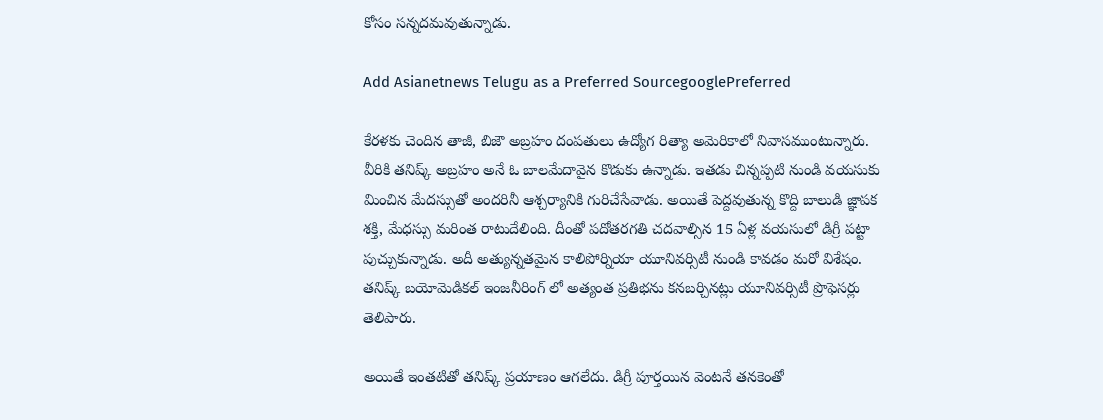కోసం సన్నదమవుతున్నాడు.

Add Asianetnews Telugu as a Preferred SourcegooglePreferred

కేరళకు చెందిన తాజీ, బిజౌ అబ్రహం దంపతులు ఉద్యోగ రిత్యా అమెరికాలో నివాసముంటున్నారు. వీరికి తనిష్క్ అబ్రహం అనే ఓ బాలమేదావైన కొడుకు ఉన్నాడు. ఇతడు చిన్నప్పటి నుండి వయసుకు మించిన మేదస్సుతో అందరినీ ఆశ్చర్యానికి గురిచేసేవాడు. అయితే పెద్దవుతున్న కొద్ది బాలుడి జ్ఞాపక శక్తి, మేధస్సు మరింత రాటుదేలింది. దీంతో పదోతరగతి చదవాల్సిన 15 ఏళ్ల వయసులో డిగ్రీ పట్టా పుచ్చుకున్నాడు. అదీ అత్యున్నతమైన కాలిపోర్నియా యూనివర్సిటీ నుండి కావడం మరో విశేషం. తనిష్క్ బయోమెడికల్ ఇంజనీరింగ్ లో అత్యంత ప్రతిభను కనబర్చినట్లు యూనివర్సిటీ ప్రొఫెసర్లు తెలిపారు.

అయితే ఇంతటితో తనిష్క్ ప్రయాణం ఆగలేదు. డిగ్రీ పూర్తయిన వెంటనే తనకెంతో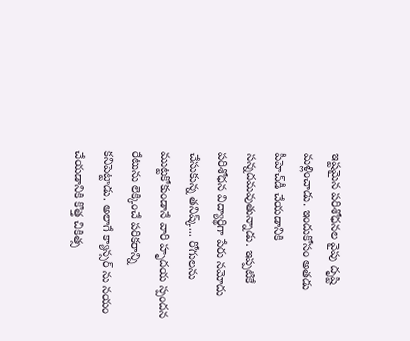ఇష్టమైన పరిశోధనల వైపు దృష్టి మళ్లించాడు. ఇందుకోసం అతడు పీహెచ్‌డీ చేయడానికి సన్నదమవుతున్నాడు. ఇప్పటికే పరిశోధన విద్యార్థిగా పేరు నమోదు చేసుకున్న తనిష్క్... రోగులను ముట్టకోకుండానే వారి హృదయ స్పందన రేటును లెక్కించే పరికరాన్ని కనిపెట్టాడు. అలాగే క్యాన్సర్ ను నయం చేయడానికి కొత్త చికిత్స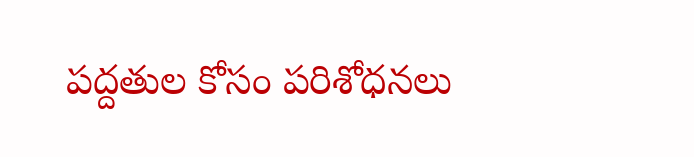పద్దతుల కోసం పరిశోధనలు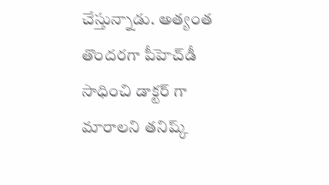చేస్తున్నాడు. అత్యంత తొందరగా పీహెచ్‌డీ సాధించి డాక్టర్ గా మారాలని తనిష్క్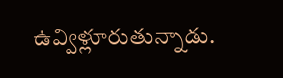ఉవ్విళ్లూరుతున్నాడు.